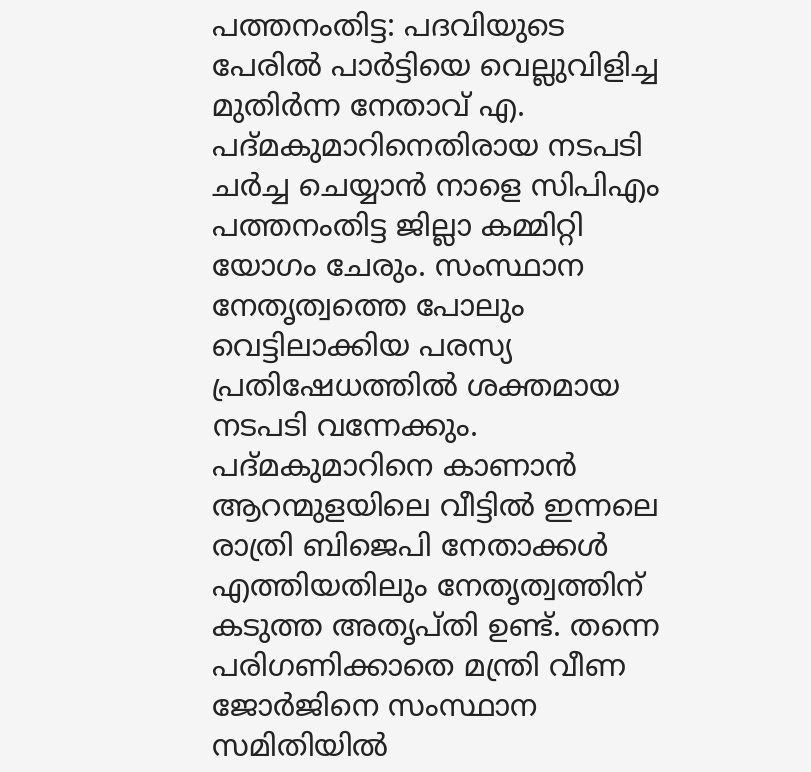പത്തനംതിട്ട: പദവിയുടെ പേരിൽ പാർട്ടിയെ വെല്ലുവിളിച്ച മുതിർന്ന നേതാവ് എ. പദ്മകുമാറിനെതിരായ നടപടി ചർച്ച ചെയ്യാൻ നാളെ സിപിഎം പത്തനംതിട്ട ജില്ലാ കമ്മിറ്റി യോഗം ചേരും. സംസ്ഥാന നേതൃത്വത്തെ പോലും വെട്ടിലാക്കിയ പരസ്യ പ്രതിഷേധത്തിൽ ശക്തമായ നടപടി വന്നേക്കും. പദ്മകുമാറിനെ കാണാൻ ആറന്മുളയിലെ വീട്ടിൽ ഇന്നലെ രാത്രി ബിജെപി നേതാക്കൾ എത്തിയതിലും നേതൃത്വത്തിന് കടുത്ത അതൃപ്തി ഉണ്ട്. തന്നെ പരിഗണിക്കാതെ മന്ത്രി വീണ ജോർജിനെ സംസ്ഥാന സമിതിയിൽ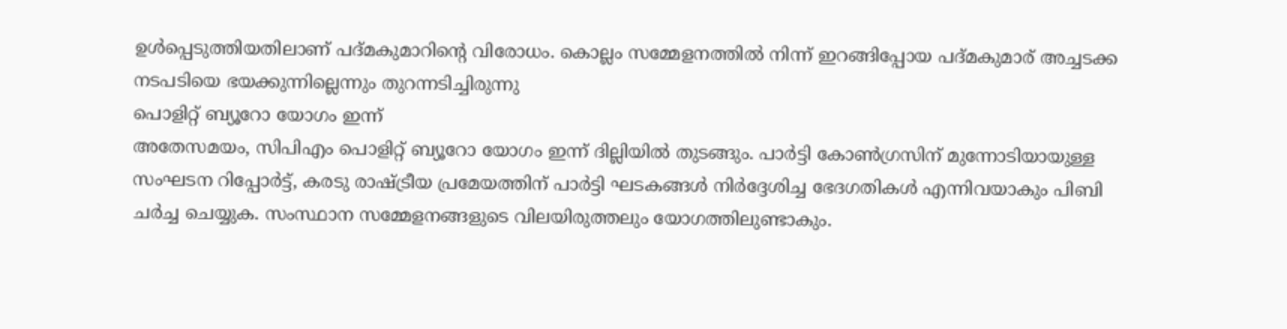ഉൾപ്പെടുത്തിയതിലാണ് പദ്മകുമാറിന്റെ വിരോധം. കൊല്ലം സമ്മേളനത്തിൽ നിന്ന് ഇറങ്ങിപ്പോയ പദ്മകുമാര് അച്ചടക്ക നടപടിയെ ഭയക്കുന്നില്ലെന്നും തുറന്നടിച്ചിരുന്നു
പൊളിറ്റ് ബ്യൂറോ യോഗം ഇന്ന്
അതേസമയം, സിപിഎം പൊളിറ്റ് ബ്യൂറോ യോഗം ഇന്ന് ദില്ലിയിൽ തുടങ്ങും. പാർട്ടി കോൺഗ്രസിന് മുന്നോടിയായുള്ള സംഘടന റിപ്പോർട്ട്, കരടു രാഷ്ട്രീയ പ്രമേയത്തിന് പാർട്ടി ഘടകങ്ങൾ നിർദ്ദേശിച്ച ഭേദഗതികൾ എന്നിവയാകും പിബി ചർച്ച ചെയ്യുക. സംസ്ഥാന സമ്മേളനങ്ങളുടെ വിലയിരുത്തലും യോഗത്തിലുണ്ടാകും.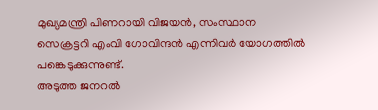മുഖ്യമന്ത്രി പിണറായി വിജയൻ, സംസ്ഥാന സെക്രട്ടറി എംവി ഗോവിന്ദൻ എന്നിവർ യോഗത്തിൽ പങ്കെടുക്കുന്നുണ്ട്.
അടുത്ത ജനറൽ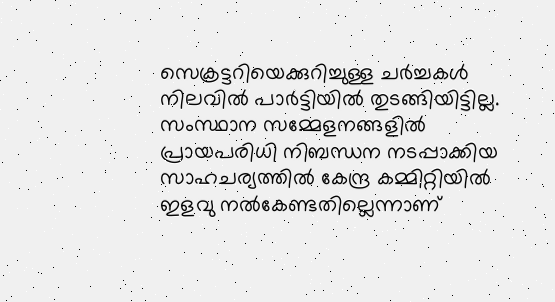സെക്രട്ടറിയെക്കുറിച്ചുള്ള ചർച്ചകൾ നിലവിൽ പാർട്ടിയിൽ തുടങ്ങിയിട്ടില്ല. സംസ്ഥാന സമ്മേളനങ്ങളിൽ പ്രായപരിധി നിബന്ധന നടപ്പാക്കിയ സാഹചര്യത്തിൽ കേന്ദ്ര കമ്മിറ്റിയിൽ ഇളവു നൽകേണ്ടതില്ലെന്നാണ്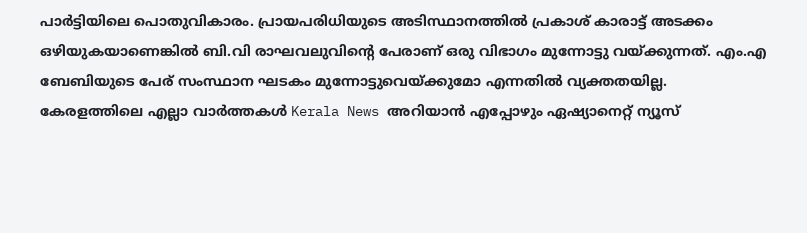പാർട്ടിയിലെ പൊതുവികാരം. പ്രായപരിധിയുടെ അടിസ്ഥാനത്തിൽ പ്രകാശ് കാരാട്ട് അടക്കം ഒഴിയുകയാണെങ്കിൽ ബി.വി രാഘവലുവിന്റെ പേരാണ് ഒരു വിഭാഗം മുന്നോട്ടു വയ്ക്കുന്നത്. എം.എ ബേബിയുടെ പേര് സംസ്ഥാന ഘടകം മുന്നോട്ടുവെയ്ക്കുമോ എന്നതിൽ വ്യക്തതയില്ല.
കേരളത്തിലെ എല്ലാ വാർത്തകൾ Kerala News അറിയാൻ എപ്പോഴും ഏഷ്യാനെറ്റ് ന്യൂസ്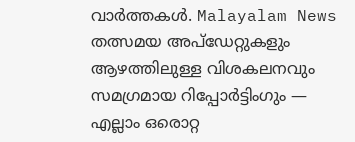വാർത്തകൾ. Malayalam News തത്സമയ അപ്ഡേറ്റുകളും ആഴത്തിലുള്ള വിശകലനവും സമഗ്രമായ റിപ്പോർട്ടിംഗും — എല്ലാം ഒരൊറ്റ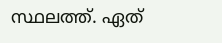സ്ഥലത്ത്. ഏത്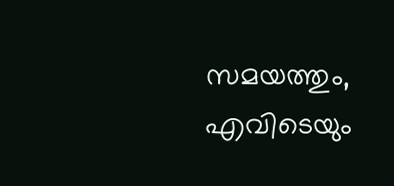സമയത്തും, എവിടെയും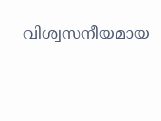വിശ്വസനീയമായ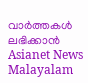വാർത്തകൾ ലഭിക്കാൻ Asianet News Malayalam